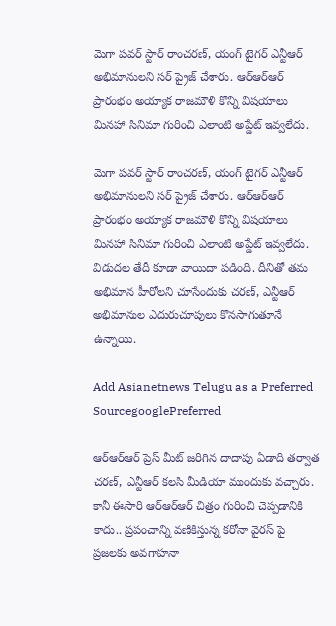మెగా పవర్ స్టార్ రాంచరణ్, యంగ్ టైగర్ ఎన్టీఆర్ అభిమానులని సర్ ప్రైజ్ చేశారు. ఆర్ఆర్ఆర్ ప్రారంభం అయ్యాక రాజమౌళి కొన్ని విషయాలు మినహా సినిమా గురించి ఎలాంటి అప్డేట్ ఇవ్వలేదు.

మెగా పవర్ స్టార్ రాంచరణ్, యంగ్ టైగర్ ఎన్టీఆర్ అభిమానులని సర్ ప్రైజ్ చేశారు. ఆర్ఆర్ఆర్ ప్రారంభం అయ్యాక రాజమౌళి కొన్ని విషయాలు మినహా సినిమా గురించి ఎలాంటి అప్డేట్ ఇవ్వలేదు. విడుదల తేదీ కూడా వాయిదా పడింది. దీనితో తమ అభిమాన హీరోలని చూసేందుకు చరణ్, ఎన్టీఆర్ అభిమానుల ఎదురుచూపులు కొనసాగుతూనే ఉన్నాయి.

Add Asianetnews Telugu as a Preferred SourcegooglePreferred

ఆర్ఆర్ఆర్ ప్రెస్ మీట్ జరిగిన దాదాపు ఏడాది తర్వాత చరణ్, ఎన్టీఆర్ కలసి మీడియా ముందుకు వచ్చారు. కానీ ఈసారి ఆర్ఆర్ఆర్ చిత్రం గురించి చెప్పడానికి కాదు.. ప్రపంచాన్ని వణికిస్తున్న కరోనా వైరస్ పై ప్రజలకు అవగాహనా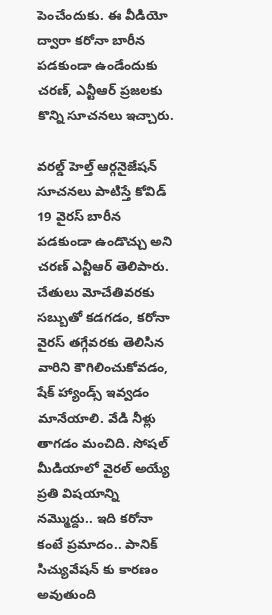పెంచేందుకు. ఈ వీడియో ద్వారా కరోనా బారీన పడకుండా ఉండేందుకు చరణ్, ఎన్టీఆర్ ప్రజలకు కొన్ని సూచనలు ఇచ్చారు.

వరల్డ్ హెల్త్ ఆర్గనైజేషన్ సూచనలు పాటిస్తే కోవిడ్ 19 వైరస్ బారీన పడకుండా ఉండొచ్చు అని చరణ్ ఎన్టీఆర్ తెలిపారు. చేతులు మోచేతివరకు సబ్బుతో కడగడం, కరోనా వైరస్ తగ్గేవరకు తెలిసిన వారిని కౌగిలించుకోవడం, షేక్ హ్యాండ్స్ ఇవ్వడం మానేయాలి. వేడి నీళ్లు తాగడం మంచిది. సోషల్ మీడియాలో వైరల్ అయ్యే ప్రతి విషయాన్ని నమ్మొద్దు.. ఇది కరోనా కంటే ప్రమాదం.. పానిక్ సిచ్యువేషన్ కు కారణం అవుతుంది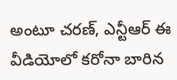అంటూ చరణ్, ఎన్టీఆర్ ఈ వీడియోలో కరోనా బారిన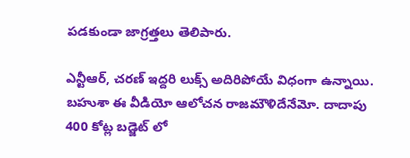పడకుండా జాగ్రత్తలు తెలిపారు.

ఎన్టీఆర్, చరణ్ ఇద్దరి లుక్స్ అదిరిపోయే విధంగా ఉన్నాయి. బహుశా ఈ వీడియో ఆలోచన రాజమౌళిదేనేమో. దాదాపు 400 కోట్ల బడ్జెట్ లో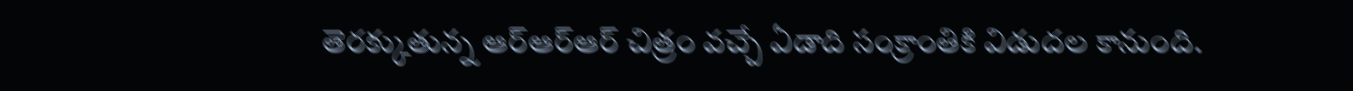తెరక్కుతున్న ఆర్ఆర్ఆర్ చిత్రం వచ్చే ఏడాది సంక్రాంతికి విడుదల కానుంది.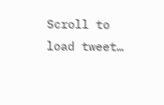Scroll to load tweet…